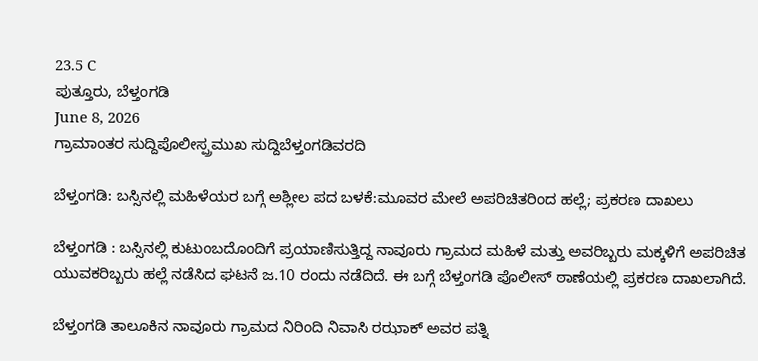23.5 C
ಪುತ್ತೂರು, ಬೆಳ್ತಂಗಡಿ
June 8, 2026
ಗ್ರಾಮಾಂತರ ಸುದ್ದಿಪೊಲೀಸ್ಪ್ರಮುಖ ಸುದ್ದಿಬೆಳ್ತಂಗಡಿವರದಿ

ಬೆಳ್ತಂಗಡಿ: ಬಸ್ಸಿನಲ್ಲಿ ಮಹಿಳೆಯರ ಬಗ್ಗೆ ಅಶ್ಲೀಲ ಪದ ಬಳಕೆ:ಮೂವರ ಮೇಲೆ ಅಪರಿಚಿತರಿಂದ ಹಲ್ಲೆ; ಪ್ರಕರಣ ದಾಖಲು

ಬೆಳ್ತಂಗಡಿ : ಬಸ್ಸಿನಲ್ಲಿ ಕುಟುಂಬದೊಂದಿಗೆ ಪ್ರಯಾಣಿಸುತ್ತಿದ್ದ ನಾವೂರು ಗ್ರಾಮದ ಮಹಿಳೆ ಮತ್ತು ಅವರಿಬ್ಬರು ಮಕ್ಕಳಿಗೆ ಅಪರಿಚಿತ ಯುವಕರಿಬ್ಬರು ಹಲ್ಲೆ ನಡೆಸಿದ ಘಟನೆ ಜ.10 ರಂದು ನಡೆದಿದೆ. ಈ ಬಗ್ಗೆ ಬೆಳ್ತಂಗಡಿ ಪೊಲೀಸ್ ಠಾಣೆಯಲ್ಲಿ ಪ್ರಕರಣ ದಾಖಲಾಗಿದೆ.

ಬೆಳ್ತಂಗಡಿ ತಾಲೂಕಿನ ನಾವೂರು ಗ್ರಾಮದ ನಿರಿಂದಿ ನಿವಾಸಿ ರಝಾಕ್ ಅವರ ಪತ್ನಿ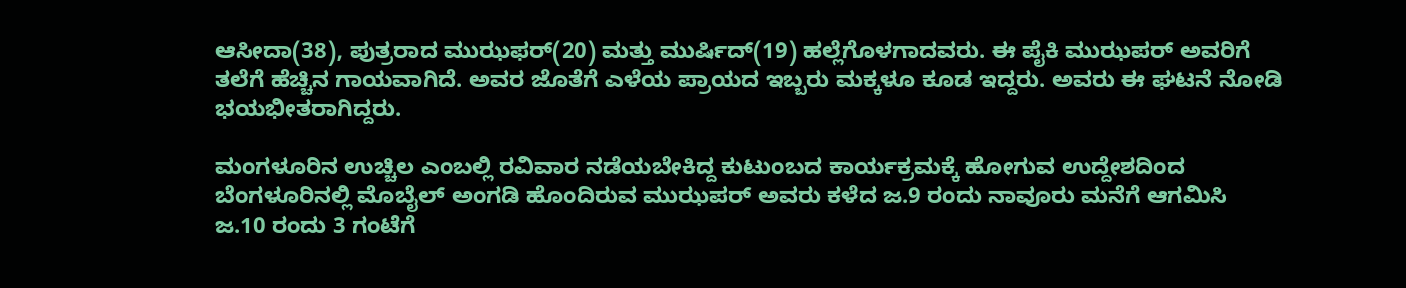ಆಸೀದಾ(38), ಪುತ್ರರಾದ ಮುಝಫರ್(20) ಮತ್ತು ಮುರ್ಷಿದ್(19) ಹಲ್ಲೆಗೊಳಗಾದವರು. ಈ ಪೈಕಿ ಮುಝಪರ್ ಅವರಿಗೆ ತಲೆಗೆ ಹೆಚ್ಚಿನ ಗಾಯವಾಗಿದೆ. ಅವರ ಜೊತೆಗೆ ಎಳೆಯ ಪ್ರಾಯದ ಇಬ್ಬರು ಮಕ್ಕಳೂ ಕೂಡ ಇದ್ದರು. ಅವರು ಈ‌ ಘಟನೆ ನೋಡಿ ಭಯಭೀತರಾಗಿದ್ದರು.

ಮಂಗಳೂರಿನ ಉಚ್ಚಿಲ ಎಂಬಲ್ಲಿ ರವಿವಾರ ನಡೆಯಬೇಕಿದ್ದ ಕುಟುಂಬದ ಕಾರ್ಯಕ್ರಮಕ್ಕೆ ಹೋಗುವ ಉದ್ದೇಶದಿಂದ ಬೆಂಗಳೂರಿನಲ್ಲಿ ಮೊಬೈಲ್ ಅಂಗಡಿ ಹೊಂದಿರುವ ಮುಝಪರ್ ಅವರು ಕಳೆದ ಜ.9 ರಂದು ನಾವೂರು ಮನೆಗೆ ಆಗಮಿಸಿ ಜ.10 ರಂದು 3 ಗಂಟೆಗೆ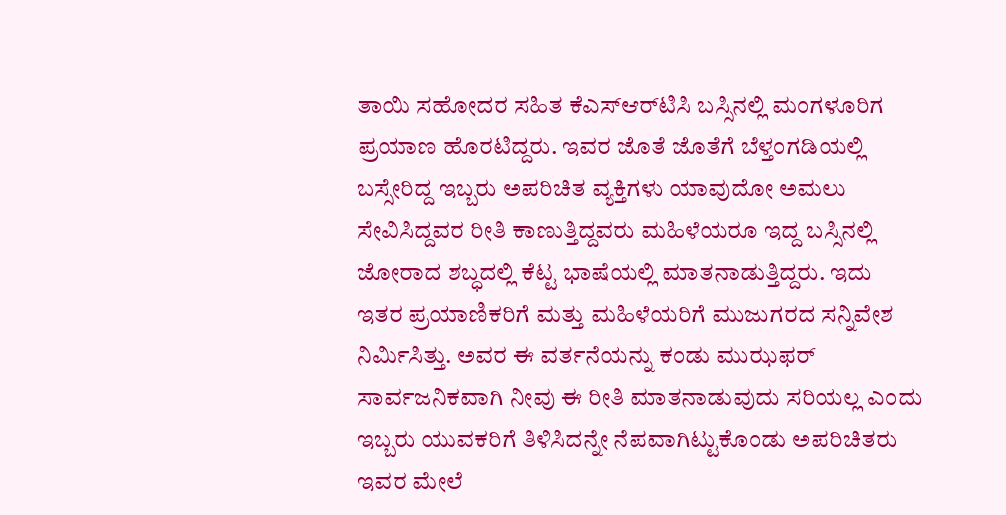ತಾಯಿ ಸಹೋದರ ಸಹಿತ ಕೆ‌ಎಸ್‌ಆರ್‌ಟಿಸಿ ಬಸ್ಸಿನಲ್ಲಿ ಮಂಗಳೂರಿಗ ಪ್ರಯಾಣ ಹೊರಟಿದ್ದರು. ಇವರ ಜೊತೆ ಜೊತೆಗೆ ಬೆಳ್ತಂಗಡಿಯಲ್ಲಿ ಬಸ್ಸೇರಿದ್ದ ಇಬ್ಬರು ಅಪರಿಚಿತ ವ್ಯಕ್ತಿಗಳು ಯಾವುದೋ ಅಮಲು ಸೇವಿಸಿದ್ದವರ ರೀತಿ ಕಾಣುತ್ತಿದ್ದವರು ಮಹಿಳೆಯರೂ ಇದ್ದ ಬಸ್ಸಿನಲ್ಲಿ ಜೋರಾದ ಶಬ್ಧದಲ್ಲಿ ಕೆಟ್ಟ ಭಾಷೆಯಲ್ಲಿ‌ ಮಾತನಾಡುತ್ತಿದ್ದರು. ಇದು ಇತರ ಪ್ರಯಾಣಿಕರಿಗೆ ಮತ್ತು ಮಹಿಳೆಯರಿಗೆ ಮುಜುಗರದ ಸನ್ನಿವೇಶ ನಿರ್ಮಿಸಿತ್ತು. ಅವರ ಈ ವರ್ತನೆಯನ್ನು‌ ಕಂಡು ಮುಝಫರ್ ಸಾರ್ವಜನಿಕವಾಗಿ ನೀವು ಈ ರೀತಿ ಮಾತನಾಡುವುದು ಸರಿಯಲ್ಲ ಎಂದು ಇಬ್ಬರು ಯುವಕರಿಗೆ ತಿಳಿಸಿದನ್ನೇ ನೆಪವಾಗಿಟ್ಟುಕೊಂಡು ಅಪರಿಚಿತರು ಇವರ ಮೇಲೆ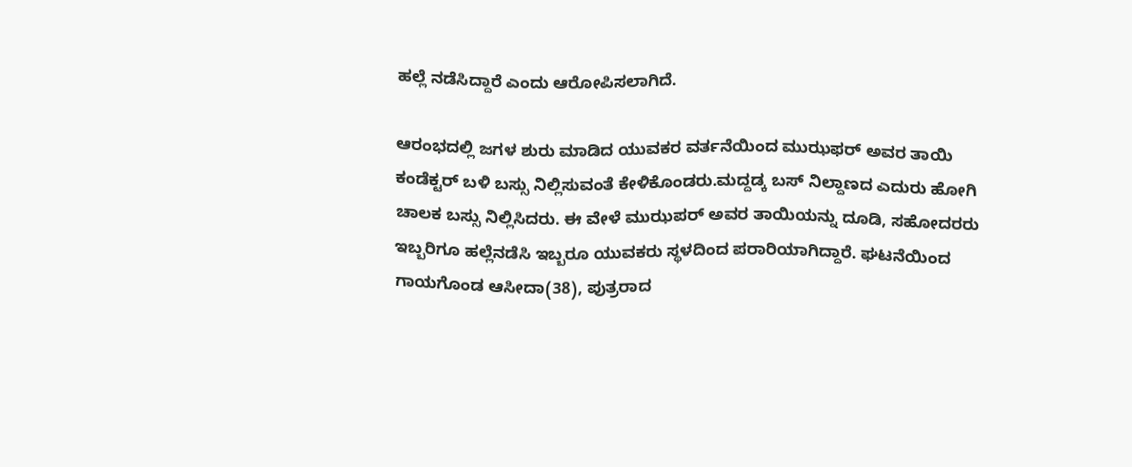ಹಲ್ಲೆ‌‌ ನಡೆಸಿದ್ದಾರೆ ಎಂದು ಆರೋಪಿಸಲಾಗಿದೆ.

ಆರಂಭದಲ್ಲಿ ಜಗಳ ಶುರು ಮಾಡಿದ ಯುವಕರ ವರ್ತನೆಯಿಂದ ಮುಝಫರ್ ಅವರ ತಾಯಿ ಕಂಡೆಕ್ಟರ್ ಬಳಿ ಬಸ್ಸು ನಿಲ್ಲಿಸುವಂತೆ ಕೇಳಿಕೊಂಡರು.ಮದ್ದಡ್ಕ‌ ಬಸ್ ನಿಲ್ದಾಣದ ಎದುರು ಹೋಗಿ‌ ಚಾಲಕ ಬಸ್ಸು‌ ನಿಲ್ಲಿಸಿದರು. ಈ ವೇಳೆ ಮುಝಪರ್ ಅವರ ತಾಯಿಯನ್ನು ದೂಡಿ, ಸಹೋದರರು ಇಬ್ಬರಿಗೂ ಹಲ್ಲೆ‌ನಡೆಸಿ ಇಬ್ಬರೂ ಯುವಕರು ಸ್ಥಳದಿಂದ ಪರಾರಿಯಾಗಿದ್ದಾರೆ. ಘಟನೆಯಿಂದ ಗಾಯಗೊಂಡ ಆಸೀದಾ(38), ಪುತ್ರರಾದ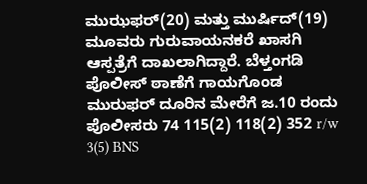ಮುಝಫರ್(20) ಮತ್ತು ಮುರ್ಷಿದ್(19) ಮೂವರು ಗುರುವಾಯನಕರೆ ಖಾಸಗಿ ಆಸ್ಪತ್ರೆಗೆ ದಾಖಲಾಗಿದ್ದಾರೆ. ಬೆಳ್ತಂಗಡಿ ಪೊಲೀಸ್ ಠಾಣೆಗೆ ಗಾಯಗೊಂಡ ಮುರುಫರ್ ದೂರಿನ ಮೇರೆಗೆ ಜ.10 ರಂದು ಪೊಲೀಸರು 74 115(2) 118(2) 352 r/w 3(5) BNS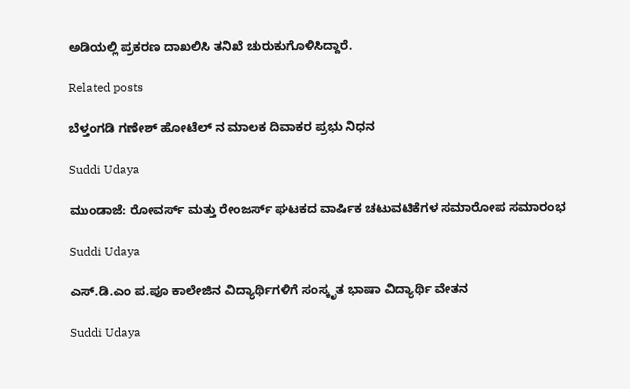ಅಡಿಯಲ್ಲಿ ಪ್ರಕರಣ ದಾಖಲಿಸಿ ತನಿಖೆ ಚುರುಕುಗೊಳಿಸಿದ್ದಾರೆ.

Related posts

ಬೆಳ್ತಂಗಡಿ ಗಣೇಶ್ ಹೋಟೆಲ್ ನ ಮಾಲಕ ದಿವಾಕರ ಪ್ರಭು ನಿಧನ

Suddi Udaya

ಮುಂಡಾಜೆ: ರೋವರ್ಸ್ ಮತ್ತು ರೇಂಜರ್ಸ್ ಘಟಕದ ವಾರ್ಷಿಕ ಚಟುವಟಿಕೆಗಳ ಸಮಾರೋಪ ಸಮಾರಂಭ

Suddi Udaya

ಎಸ್.ಡಿ.ಎಂ ಪ.ಪೂ ಕಾಲೇಜಿನ ವಿದ್ಯಾರ್ಥಿಗಳಿಗೆ ಸಂಸ್ಕೃತ ಭಾಷಾ ವಿದ್ಯಾರ್ಥಿ ವೇತನ

Suddi Udaya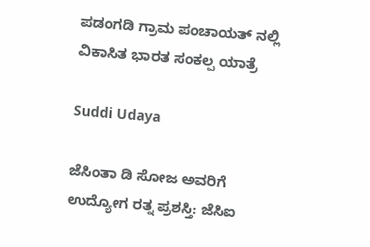ಪಡಂಗಡಿ ಗ್ರಾಮ‌ ಪಂಚಾಯತ್ ನಲ್ಲಿ ವಿಕಾಸಿತ ಭಾರತ ಸಂಕಲ್ಪ ಯಾತ್ರೆ

Suddi Udaya

ಜೆಸಿಂತಾ ಡಿ ಸೋಜ ಅವರಿಗೆ ಉದ್ಯೋಗ ರತ್ನ ಪ್ರಶಸ್ತಿ: ಜೆಸಿಐ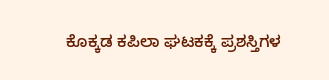ಕೊಕ್ಕಡ ಕಪಿಲಾ ಘಟಕಕ್ಕೆ ಪ್ರಶಸ್ತಿಗಳ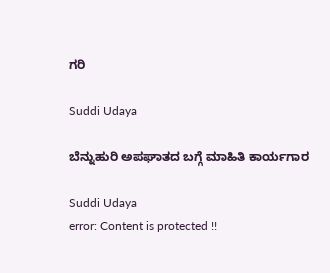ಗರಿ

Suddi Udaya

ಬೆನ್ನುಹುರಿ ಅಪಘಾತದ ಬಗ್ಗೆ ಮಾಹಿತಿ ಕಾರ್ಯಗಾರ

Suddi Udaya
error: Content is protected !!